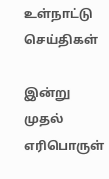உள்நாட்டு செய்திகள்

இன்று முதல் எரிபொருள்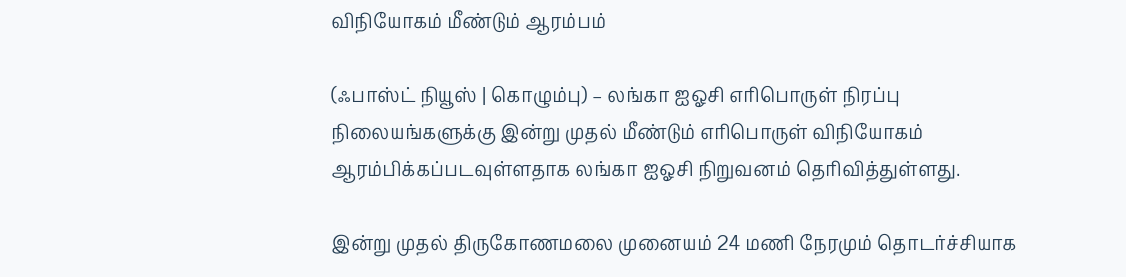விநியோகம் மீண்டும் ஆரம்பம்

(ஃபாஸ்ட் நியூஸ் | கொழும்பு) – லங்கா ஐஓசி எரிபொருள் நிரப்பு நிலையங்களுக்கு இன்று முதல் மீண்டும் எரிபொருள் விநியோகம் ஆரம்பிக்கப்படவுள்ளதாக லங்கா ஐஓசி நிறுவனம் தெரிவித்துள்ளது.

இன்று முதல் திருகோணமலை முனையம் 24 மணி நேரமும் தொடர்ச்சியாக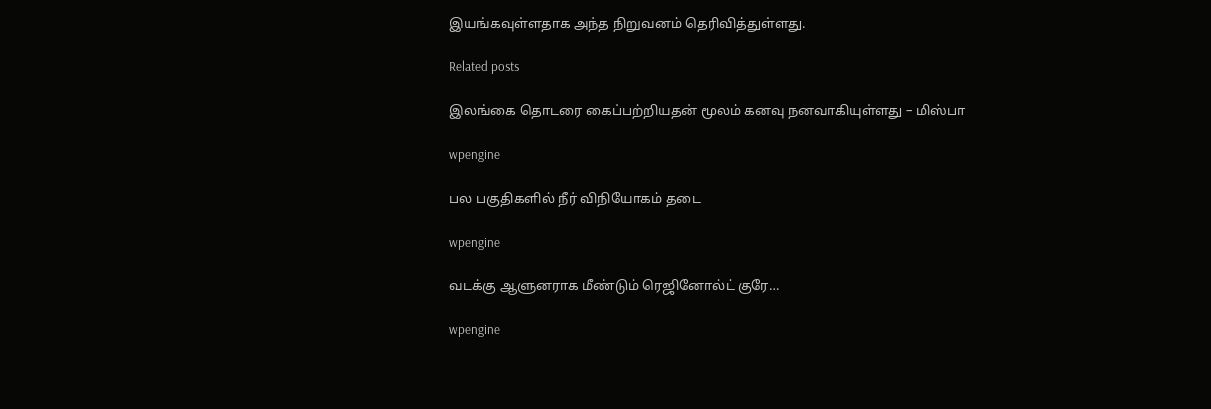இயங்கவுள்ளதாக அந்த நிறுவனம் தெரிவித்துள்ளது.

Related posts

இலங்கை தொடரை கைப்பற்றியதன் மூலம் கனவு நனவாகியுள்ளது – மிஸ்பா

wpengine

பல பகுதிகளில் நீர் விநியோகம் தடை

wpengine

வடக்கு ஆளுனராக மீண்டும் ரெஜினோல்ட் குரே…

wpengine